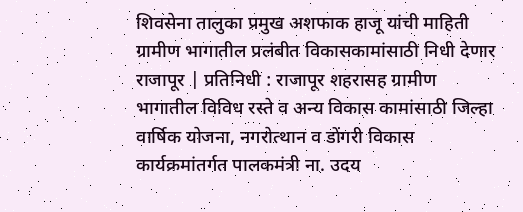शिवसेना तालुका प्रमुख अशफाक हाजू यांची माहिती
ग्रामीण भागातील प्रलंबीत विकासकामांसाठी निधी देणार
राजापूर | प्रतिनिधी : राजापूर शहरासह ग्रामीण भागातील विविध रस्ते व अन्य विकास कामांसाठी जिल्हा वार्षिक योजना, नगरोत्थान व डोंगरी विकास कार्यक्रमांतर्गत पालकमंत्री ना. उदय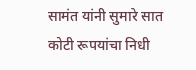सामंत यांनी सुमारे सात कोटी रूपयांचा निधी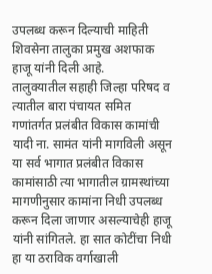उपलब्ध करून दिल्याची माहिती शिवसेना तालुका प्रमुख अशफाक हाजू यांनी दिली आहे.
तालुक्यातील सहाही जिल्हा परिषद व त्यातील बारा पंचायत समित गणांतर्गत प्रलंबीत विकास कामांची यादी ना. सामंत यांनी मागविली असून या सर्व भागात प्रलंबीत विकास कामांसाठी त्या भागातील ग्रामस्थांच्या मागणीनुसार कामांना निधी उपलब्ध करून दिला जाणार असल्याचेही हाजू यांनी सांगितले. हा सात कोटींचा निधी हा या ठराविक वर्गाखाली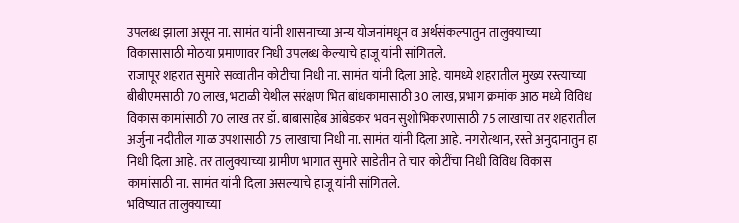उपलब्ध झाला असून ना. सामंत यांनी शासनाच्या अन्य योजनांमधून व अर्थसंकल्पातुन तालुक्याच्या विकासासाठी मोठया प्रमाणावर निधी उपलब्ध केल्याचे हाजू यांनी सांगितले.
राजापूर शहरात सुमारे सव्वातीन कोटीचा निधी ना. सामंत यांनी दिला आहे. यामध्ये शहरातील मुख्य रस्त्याच्या बीबीएमसाठी 70 लाख, भटाळी येथील सरंक्षण भित बांधकामासाठी 30 लाख, प्रभाग क्रमांक आठ मध्ये विविध विकास कामांसाठी 70 लाख तर डॉ. बाबासाहेब आंबेडकर भवन सुशोभिकरणासाठी 75 लाखाचा तर शहरातील अर्जुना नदीतील गाळ उपशासाठी 75 लाखाचा निधी ना. सामंत यांनी दिला आहे. नगरोत्थान, रस्ते अनुदानातुन हा निधी दिला आहे. तर तालुक्याच्या ग्रामीण भागात सुमारे साडेतीन ते चार कोटींचा निधी विविध विकास कामांसाठी ना. सामंत यांनी दिला असल्याचे हाजू यांनी सांगितले.
भविष्यात तालुक्याच्या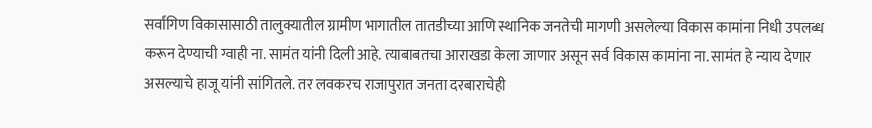सर्वांगिण विकासासाठी तालुक्यातील ग्रामीण भागातील तातडीच्या आणि स्थानिक जनतेची मागणी असलेल्या विकास कामांना निधी उपलब्ध करून देण्याची ग्वाही ना. सामंत यांनी दिली आहे. त्याबाबतचा आराखडा केला जाणार असून सर्व विकास कामांना ना. सामंत हे न्याय देणार असल्याचे हाजू यांनी सांगितले. तर लवकरच राजापुरात जनता दरबाराचेही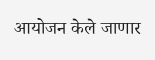आयोजन केले जाणार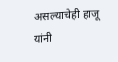असल्याचेही हाजू यांनी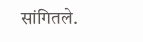सांगितले.